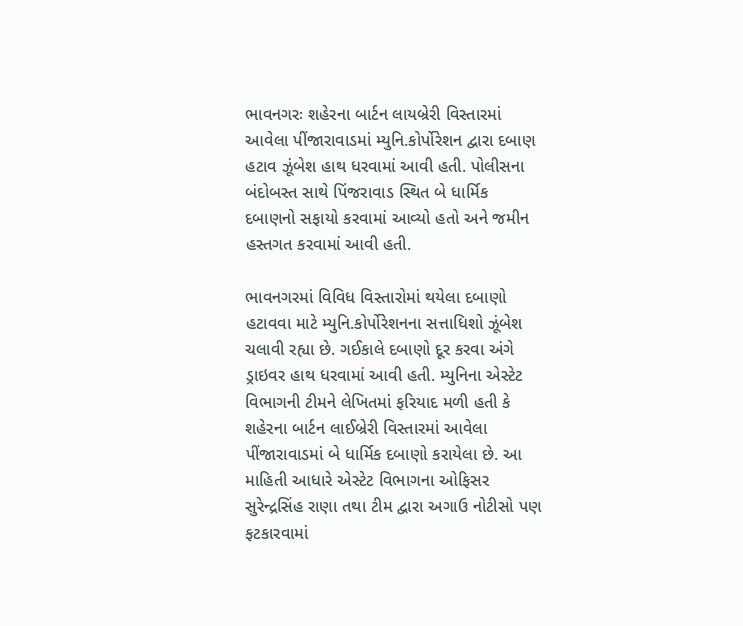ભાવનગરઃ શહેરના બાર્ટન લાયબ્રેરી વિસ્તારમાં આવેલા પીંજારાવાડમાં મ્યુનિ.કોર્પોરેશન દ્વારા દબાણ હટાવ ઝૂંબેશ હાથ ધરવામાં આવી હતી. પોલીસના બંદોબસ્ત સાથે પિંજરાવાડ સ્થિત બે ધાર્મિક દબાણનો સફાયો કરવામાં આવ્યો હતો અને જમીન હસ્તગત કરવામાં આવી હતી.

ભાવનગરમાં વિવિધ વિસ્તારોમાં થયેલા દબાણો હટાવવા માટે મ્યુનિ.કોર્પોરેશનના સત્તાધિશો ઝૂંબેશ ચલાવી રહ્યા છે. ગઈકાલે દબાણો દૂર કરવા અંગે ડ્રાઇવર હાથ ધરવામાં આવી હતી. મ્યુનિના એસ્ટેટ વિભાગની ટીમને લેખિતમાં ફરિયાદ મળી હતી કે શહેરના બાર્ટન લાઈબ્રેરી વિસ્તારમાં આવેલા પીંજારાવાડમાં બે ધાર્મિક દબાણો કરાયેલા છે. આ માહિતી આધારે એસ્ટેટ વિભાગના ઓફિસર સુરેન્દ્રસિંહ રાણા તથા ટીમ દ્વારા અગાઉ નોટીસો પણ ફટકારવામાં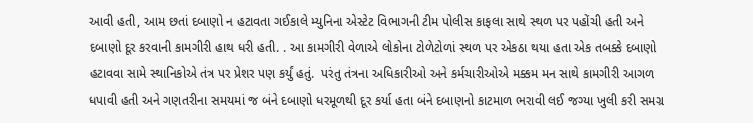આવી હતી, આમ છતાં દબાણો ન હટાવતા ગઈકાલે મ્યુનિના એસ્ટેટ વિભાગની ટીમ પોલીસ કાફલા સાથે સ્થળ પર પહોંચી હતી અને દબાણો દૂર કરવાની કામગીરી હાથ ધરી હતી. . આ કામગીરી વેળાએ લોકોના ટોળેટોળાં સ્થળ પર એકઠા થયા હતા એક તબક્કે દબાણો હટાવવા સામે સ્થાનિકોએ તંત્ર પર પ્રેશર પણ કર્યું હતું.  પરંતુ તંત્રના અધિકારીઓ અને કર્મચારીઓએ મક્કમ મન સાથે કામગીરી આગળ ધપાવી હતી અને ગણતરીના સમયમાં જ બંને દબાણો ધરમૂળથી દૂર કર્યા હતા બંને દબાણનો કાટમાળ ભરાવી લઈ જગ્યા ખુલી કરી સમગ્ર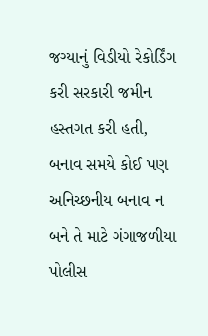જગ્યાનું વિડીયો રેકોર્ડિંગ કરી સરકારી જમીન હસ્તગત કરી હતી, બનાવ સમયે કોઈ પણ અનિચ્છનીય બનાવ ન બને તે માટે ગંગાજળીયા પોલીસ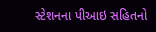સ્ટેશનના પીઆઇ સહિતનો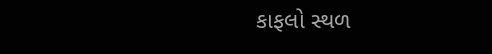કાફલો સ્થળ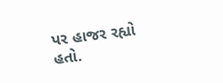પર હાજર રહ્યો હતો.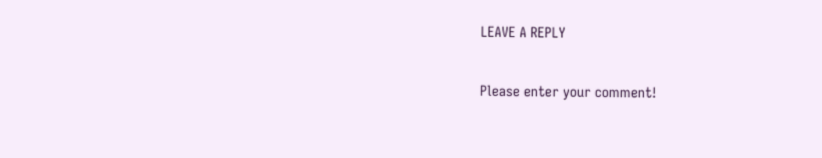LEAVE A REPLY

Please enter your comment!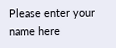Please enter your name here